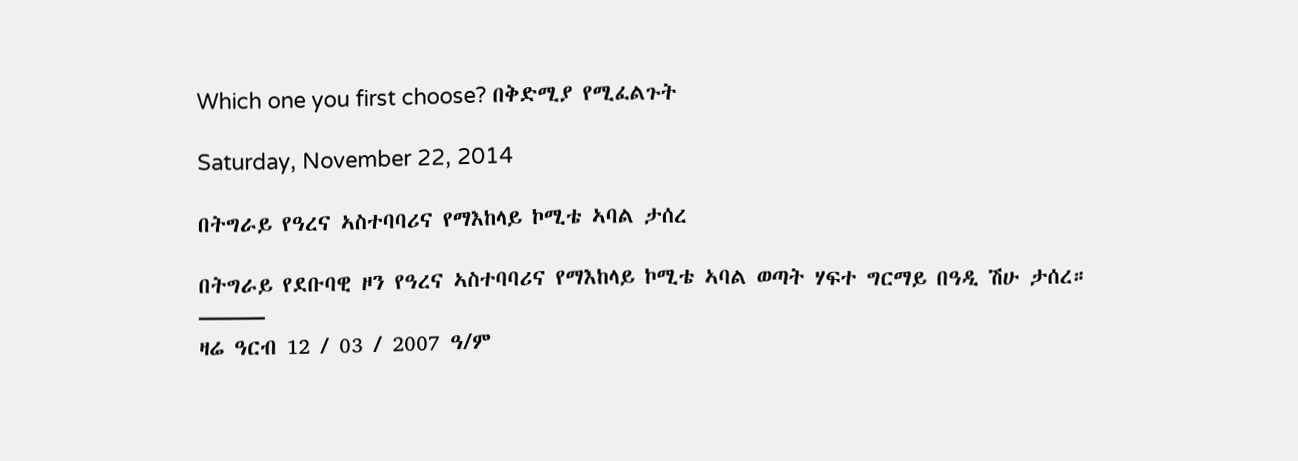Which one you first choose? በቅድሚያ የሚፈልጉት

Saturday, November 22, 2014

በትግራይ የዓረና ኣስተባባሪና የማእከላይ ኮሚቴ ኣባል ታሰረ

በትግራይ የደቡባዊ ዞን የዓረና ኣስተባባሪና የማእከላይ ኮሚቴ ኣባል ወጣት ሃፍተ ግርማይ በዓዲ ሽሁ ታሰረ።
———
ዛሬ ዓርብ 12 / 03 / 2007 ዓ/ም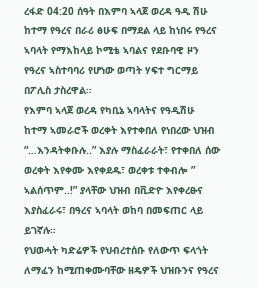ረፋድ 04:20 ሰዓት በእምባ ኣላጀ ወረዳ ዓዲ ሽሁ ከተማ የዓረና በራሪ ፅሁፍ በማደል ላይ ከነበሩ የዓረና ኣባላት የማእከላይ ኮሚቴ ኣባልና የደቡባዊ ዞን የዓረና ኣስተባባሪ የሆነው ወጣት ሃፍተ ግርማይ በፖሊስ ታስረዋል።
የእምባ ኣላጀ ወረዳ የካቢኔ ኣባላትና የዓዲሽሁ ከተማ ኣመራሮች ወረቀት እየተቀበለ የነበረው ህዝብ “…እንዳትቀቡሉ..” እያሉ ማስፈራራት፣ የተቀበለ ሰው ወረቀት እየቀሙ እየቀደዱ፣ ወረቀቱ ተቀብሎ ” ኣልሰጥም..!” ያላቸው ህዝብ በቪድዮ እየቀረፁና እያስፈራሩ፣ በዓረና ኣባላት ወከባ በመፍጠር ላይ ይገኛሉ።
የህወሓት ካድሬዎች የህብረተሰቡ የለውጥ ፍላጎት ለማፈን ከሚጠቀሙባቸው ዘዴዎች ህዝቡንና የዓረና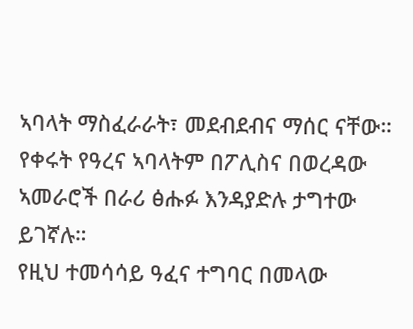ኣባላት ማስፈራራት፣ መደብደብና ማሰር ናቸው።
የቀሩት የዓረና ኣባላትም በፖሊስና በወረዳው ኣመራሮች በራሪ ፅሑፉ እንዳያድሉ ታግተው ይገኛሉ።
የዚህ ተመሳሳይ ዓፈና ተግባር በመላው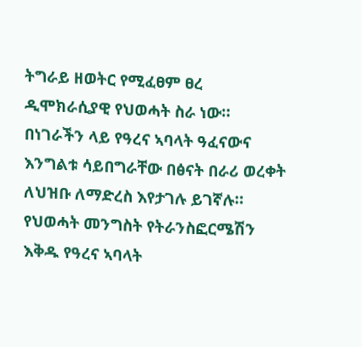ትግራይ ዘወትር የሚፈፀም ፀረ ዲሞክራሲያዊ የህወሓት ስራ ነው።
በነገራችን ላይ የዓረና ኣባላት ዓፈናውና እንግልቱ ሳይበግራቸው በፅናት በራሪ ወረቀት ለህዝቡ ለማድረስ እየታገሉ ይገኛሉ።
የህወሓት መንግስት የትራንስፎርሜሽን እቅዱ የዓረና ኣባላት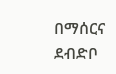በማሰርና ደብድቦ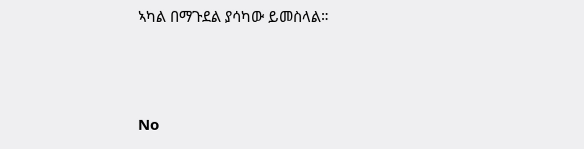ኣካል በማጉደል ያሳካው ይመስላል።



No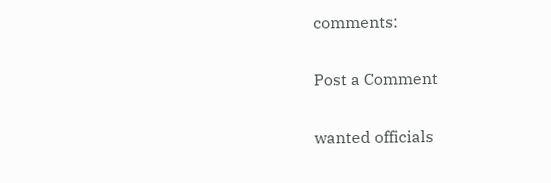comments:

Post a Comment

wanted officials